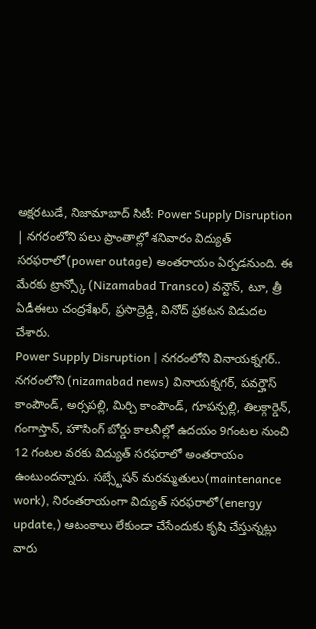అక్షరటుడే, నిజామాబాద్ సిటీ: Power Supply Disruption | నగరంలోని పలు ప్రాంతాల్లో శనివారం విద్యుత్ సరఫరాలో(power outage) అంతరాయం ఏర్పడనుంది. ఈ మేరకు ట్రాన్స్కో (Nizamabad Transco) వన్టౌన్, టూ, త్రీ ఏడీఈలు చంద్రశేఖర్, ప్రసాద్రెడ్డి, వినోద్ ప్రకటన విడుదల చేశారు.
Power Supply Disruption | నగరంలోని వినాయక్నగర్..
నగరంలోని (nizamabad news) వినాయక్నగర్, పవర్హౌస్ కాంపౌండ్, అర్సపల్లి, మిర్చి కాంపౌండ్, గూపన్పల్లి, తిలక్గార్డెన్, గంగాస్తాన్, హౌసింగ్ బోర్డు కాలనీల్లో ఉదయం 9గంటల నుంచి 12 గంటల వరకు విద్యుత్ సరఫరాలో అంతరాయం ఉంటుందన్నారు. సబ్స్టేషన్ మరమ్మతులు(maintenance work), నిరంతరాయంగా విద్యుత్ సరఫరాలో(energy update,) ఆటంకాలు లేకుండా చేసేందుకు కృషి చేస్తున్నట్లు వారు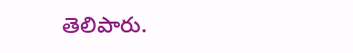తెలిపారు.